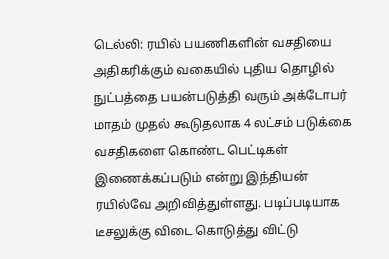டெல்லி: ரயில் பயணிகளின் வசதியை அதிகரிக்கும் வகையில் புதிய தொழில் நுட்பத்தை பயன்படுத்தி வரும் அக்டோபர் மாதம் முதல் கூடுதலாக 4 லட்சம் படுக்கை வசதிகளை கொண்ட பெட்டிகள் இணைக்கப்படும் என்று இந்தியன் ரயில்வே அறிவித்துள்ளது. படிப்படியாக டீசலுக்கு விடை கொடுத்து விட்டு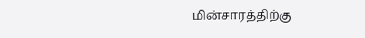மின்சாரத்திற்கு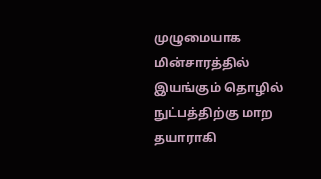முழுமையாக மின்சாரத்தில் இயங்கும் தொழில் நுட்பத்திற்கு மாற தயாராகி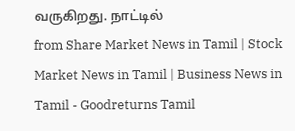வருகிறது. நாட்டில்
from Share Market News in Tamil | Stock Market News in Tamil | Business News in Tamil - Goodreturns Tamil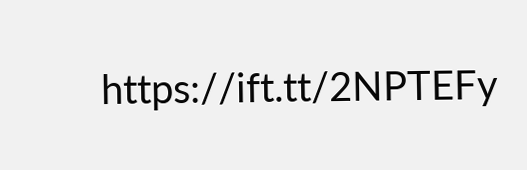https://ift.tt/2NPTEFy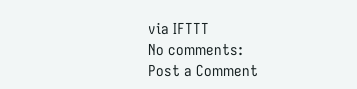via IFTTT
No comments:
Post a Comment